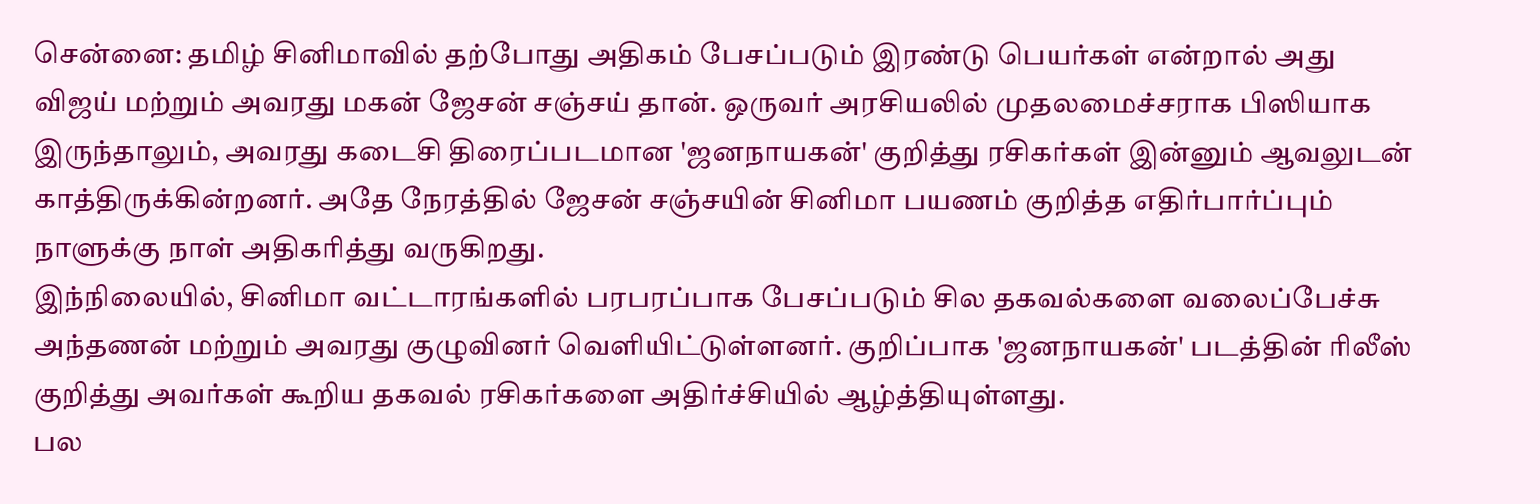சென்னை: தமிழ் சினிமாவில் தற்போது அதிகம் பேசப்படும் இரண்டு பெயர்கள் என்றால் அது விஜய் மற்றும் அவரது மகன் ஜேசன் சஞ்சய் தான். ஒருவர் அரசியலில் முதலமைச்சராக பிஸியாக இருந்தாலும், அவரது கடைசி திரைப்படமான 'ஜனநாயகன்' குறித்து ரசிகர்கள் இன்னும் ஆவலுடன் காத்திருக்கின்றனர். அதே நேரத்தில் ஜேசன் சஞ்சயின் சினிமா பயணம் குறித்த எதிர்பார்ப்பும் நாளுக்கு நாள் அதிகரித்து வருகிறது.
இந்நிலையில், சினிமா வட்டாரங்களில் பரபரப்பாக பேசப்படும் சில தகவல்களை வலைப்பேச்சு அந்தணன் மற்றும் அவரது குழுவினர் வெளியிட்டுள்ளனர். குறிப்பாக 'ஜனநாயகன்' படத்தின் ரிலீஸ் குறித்து அவர்கள் கூறிய தகவல் ரசிகர்களை அதிர்ச்சியில் ஆழ்த்தியுள்ளது.
பல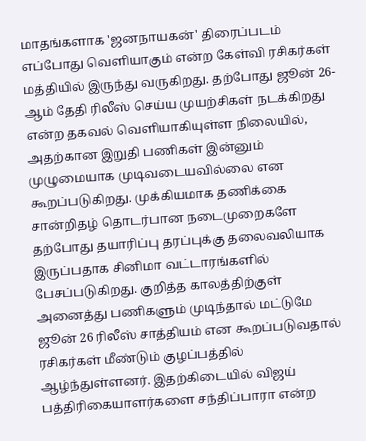மாதங்களாக 'ஜனநாயகன்' திரைப்படம் எப்போது வெளியாகும் என்ற கேள்வி ரசிகர்கள் மத்தியில் இருந்து வருகிறது. தற்போது ஜூன் 26-ஆம் தேதி ரிலீஸ் செய்ய முயற்சிகள் நடக்கிறது என்ற தகவல் வெளியாகியுள்ள நிலையில், அதற்கான இறுதி பணிகள் இன்னும் முழுமையாக முடிவடையவில்லை என கூறப்படுகிறது. முக்கியமாக தணிக்கை சான்றிதழ் தொடர்பான நடைமுறைகளே தற்போது தயாரிப்பு தரப்புக்கு தலைவலியாக இருப்பதாக சினிமா வட்டாரங்களில் பேசப்படுகிறது. குறித்த காலத்திற்குள் அனைத்து பணிகளும் முடிந்தால் மட்டுமே ஜூன் 26 ரிலீஸ் சாத்தியம் என கூறப்படுவதால் ரசிகர்கள் மீண்டும் குழப்பத்தில் ஆழ்ந்துள்ளனர். இதற்கிடையில் விஜய் பத்திரிகையாளர்களை சந்திப்பாரா என்ற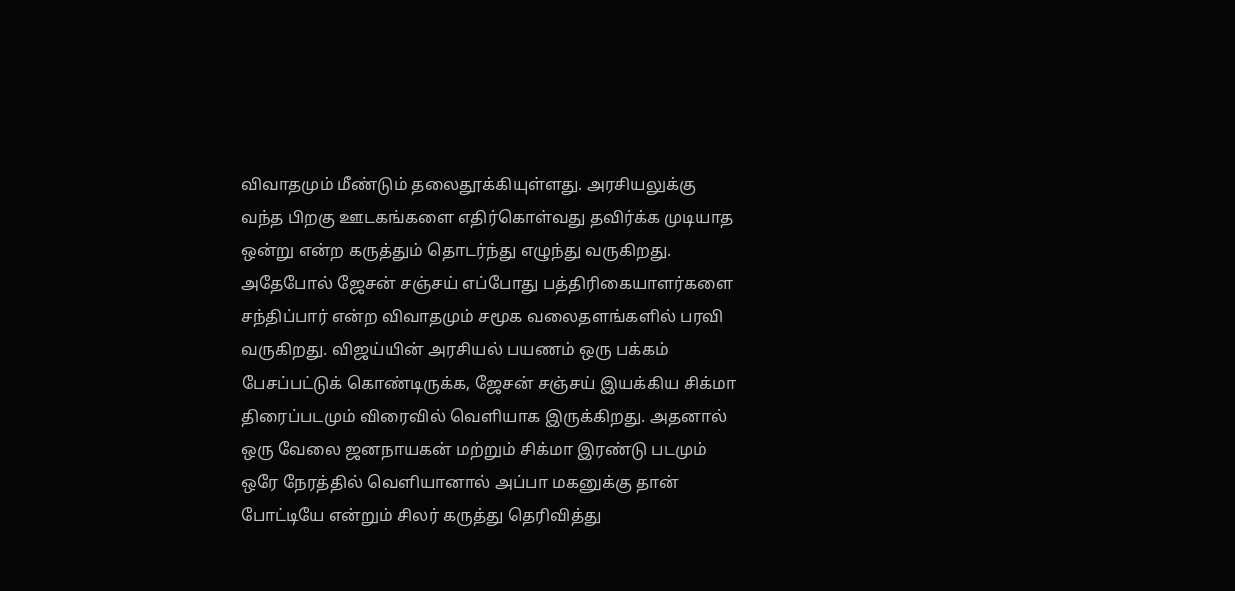விவாதமும் மீண்டும் தலைதூக்கியுள்ளது. அரசியலுக்கு வந்த பிறகு ஊடகங்களை எதிர்கொள்வது தவிர்க்க முடியாத ஒன்று என்ற கருத்தும் தொடர்ந்து எழுந்து வருகிறது. அதேபோல் ஜேசன் சஞ்சய் எப்போது பத்திரிகையாளர்களை சந்திப்பார் என்ற விவாதமும் சமூக வலைதளங்களில் பரவி வருகிறது. விஜய்யின் அரசியல் பயணம் ஒரு பக்கம் பேசப்பட்டுக் கொண்டிருக்க, ஜேசன் சஞ்சய் இயக்கிய சிக்மா திரைப்படமும் விரைவில் வெளியாக இருக்கிறது. அதனால் ஒரு வேலை ஜனநாயகன் மற்றும் சிக்மா இரண்டு படமும் ஒரே நேரத்தில் வெளியானால் அப்பா மகனுக்கு தான் போட்டியே என்றும் சிலர் கருத்து தெரிவித்து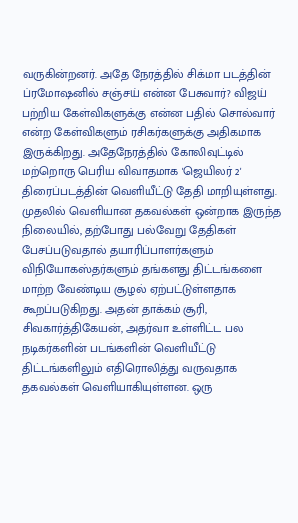வருகின்றனர். அதே நேரத்தில் சிக்மா படத்தின் ப்ரமோஷனில் சஞ்சய் என்ன பேசுவார்? விஜய் பற்றிய கேள்விகளுக்கு என்ன பதில் சொல்வார் என்ற கேள்விகளும் ரசிகர்களுக்கு அதிகமாக இருக்கிறது. அதேநேரத்தில் கோலிவுட்டில் மற்றொரு பெரிய விவாதமாக 'ஜெயிலர் 2' திரைப்படத்தின் வெளியீட்டு தேதி மாறியுள்ளது. முதலில் வெளியான தகவல்கள் ஒன்றாக இருந்த நிலையில், தற்போது பல்வேறு தேதிகள் பேசப்படுவதால் தயாரிப்பாளர்களும் விநியோகஸ்தர்களும் தங்களது திட்டங்களை மாற்ற வேண்டிய சூழல் ஏற்பட்டுள்ளதாக கூறப்படுகிறது. அதன் தாக்கம் சூரி, சிவகார்த்திகேயன், அதர்வா உள்ளிட்ட பல நடிகர்களின் படங்களின் வெளியீட்டு திட்டங்களிலும் எதிரொலித்து வருவதாக தகவல்கள் வெளியாகியுள்ளன. ஒரு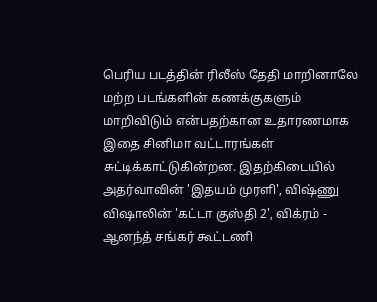பெரிய படத்தின் ரிலீஸ் தேதி மாறினாலே மற்ற படங்களின் கணக்குகளும் மாறிவிடும் என்பதற்கான உதாரணமாக இதை சினிமா வட்டாரங்கள் சுட்டிக்காட்டுகின்றன. இதற்கிடையில் அதர்வாவின் 'இதயம் முரளி', விஷ்ணு விஷாலின் 'கட்டா குஸ்தி 2', விக்ரம் - ஆனந்த் சங்கர் கூட்டணி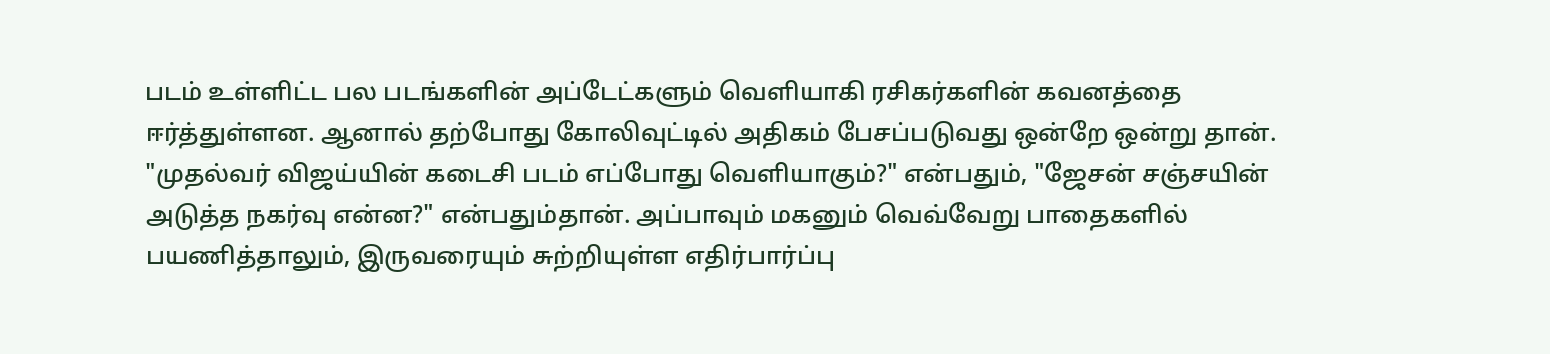படம் உள்ளிட்ட பல படங்களின் அப்டேட்களும் வெளியாகி ரசிகர்களின் கவனத்தை ஈர்த்துள்ளன. ஆனால் தற்போது கோலிவுட்டில் அதிகம் பேசப்படுவது ஒன்றே ஒன்று தான். "முதல்வர் விஜய்யின் கடைசி படம் எப்போது வெளியாகும்?" என்பதும், "ஜேசன் சஞ்சயின் அடுத்த நகர்வு என்ன?" என்பதும்தான். அப்பாவும் மகனும் வெவ்வேறு பாதைகளில் பயணித்தாலும், இருவரையும் சுற்றியுள்ள எதிர்பார்ப்பு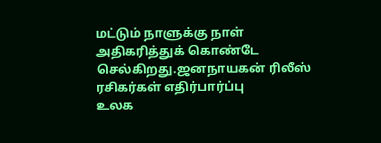மட்டும் நாளுக்கு நாள் அதிகரித்துக் கொண்டே செல்கிறது.ஜனநாயகன் ரிலீஸ்
ரசிகர்கள் எதிர்பார்ப்பு
உலக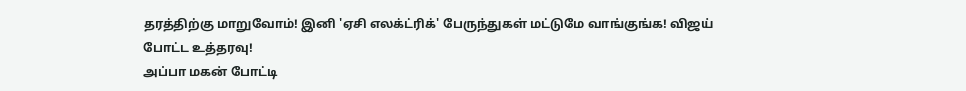தரத்திற்கு மாறுவோம்! இனி 'ஏசி எலக்ட்ரிக்' பேருந்துகள் மட்டுமே வாங்குங்க! விஜய் போட்ட உத்தரவு!
அப்பா மகன் போட்டி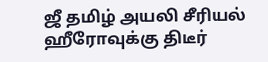ஜீ தமிழ் அயலி சீரியல் ஹீரோவுக்கு திடீர்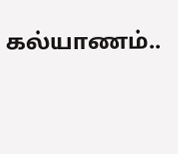கல்யாணம்..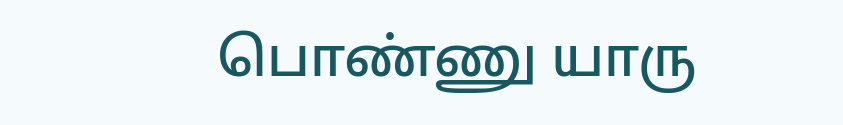பொண்ணு யாரு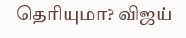தெரியுமா? விஜய்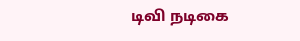டிவி நடிகை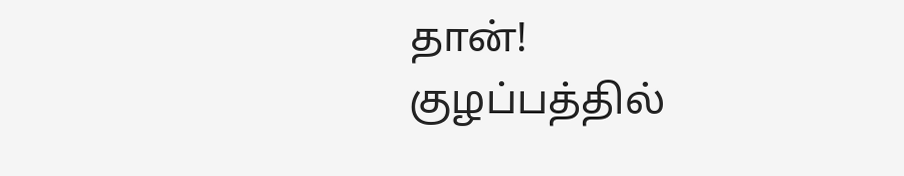தான்!
குழப்பத்தில்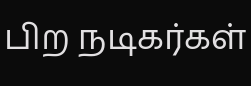பிற நடிகர்கள்